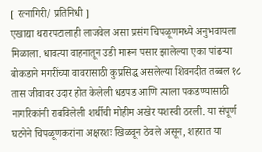[ रत्नागिरी/ प्रतिनिधी ]
एखाद्या थरारपटालाही लाजवेल असा प्रसंग चिपळूणमध्ये अनुभवायला मिळाला. धावत्या वाहनातून उडी मारून पसार झालेल्या एका पांढऱ्या बोकडाने मगरींच्या वावरासाठी कुप्रसिद्ध असलेल्या शिवनदीत तब्बल १८ तास जीवावर उदार होत केलेली धडपड आणि त्याला पकडण्यासाठी नागरिकांनी राबविलेली शर्थीची मोहीम अखेर यशस्वी ठरली. या संपूर्ण घटनेने चिपळूणकरांना अक्षरशः खिळवून ठेवले असून, शहरात या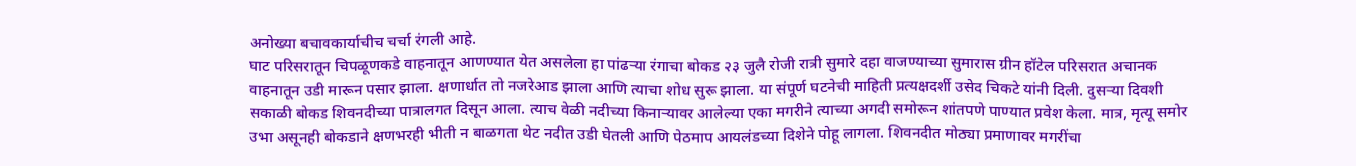अनोख्या बचावकार्याचीच चर्चा रंगली आहे.
घाट परिसरातून चिपळूणकडे वाहनातून आणण्यात येत असलेला हा पांढऱ्या रंगाचा बोकड २३ जुलै रोजी रात्री सुमारे दहा वाजण्याच्या सुमारास ग्रीन हॉटेल परिसरात अचानक वाहनातून उडी मारून पसार झाला. क्षणार्धात तो नजरेआड झाला आणि त्याचा शोध सुरू झाला. या संपूर्ण घटनेची माहिती प्रत्यक्षदर्शी उसेद चिकटे यांनी दिली. दुसऱ्या दिवशी सकाळी बोकड शिवनदीच्या पात्रालगत दिसून आला. त्याच वेळी नदीच्या किनाऱ्यावर आलेल्या एका मगरीने त्याच्या अगदी समोरून शांतपणे पाण्यात प्रवेश केला. मात्र, मृत्यू समोर उभा असूनही बोकडाने क्षणभरही भीती न बाळगता थेट नदीत उडी घेतली आणि पेठमाप आयलंडच्या दिशेने पोहू लागला. शिवनदीत मोठ्या प्रमाणावर मगरींचा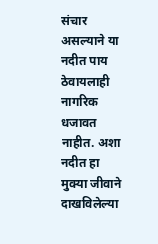संचार असल्याने या नदीत पाय ठेवायलाही नागरिक धजावत नाहीत. अशा नदीत हा मुक्या जीवाने दाखविलेल्या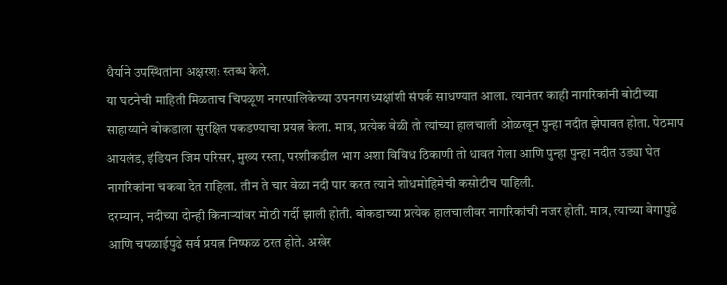धैर्याने उपस्थितांना अक्षरशः स्तब्ध केले.
या घटनेची माहिती मिळताच चिपळूण नगरपालिकेच्या उपनगराध्यक्षांशी संपर्क साधण्यात आला. त्यानंतर काही नागरिकांनी बोटीच्या साहाय्याने बोकडाला सुरक्षित पकडण्याचा प्रयत्न केला. मात्र, प्रत्येक वेळी तो त्यांच्या हालचाली ओळखून पुन्हा नदीत झेपावत होता. पेठमाप आयलंड, इंडियन जिम परिसर, मुख्य रस्ता, परशीकडील भाग अशा विविध ठिकाणी तो धावत गेला आणि पुन्हा पुन्हा नदीत उड्या घेत नागरिकांना चकवा देत राहिला. तीन ते चार वेळा नदी पार करत त्याने शोधमोहिमेची कसोटीच पाहिली.
दरम्यान, नदीच्या दोन्ही किनाऱ्यांवर मोठी गर्दी झाली होती. बोकडाच्या प्रत्येक हालचालीवर नागरिकांची नजर होती. मात्र, त्याच्या वेगापुढे आणि चपळाईपुढे सर्व प्रयत्न निष्फळ ठरत होते. अखेर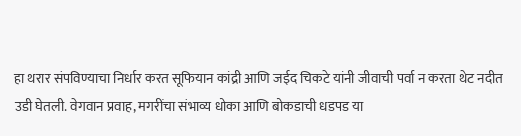हा थरार संपविण्याचा निर्धार करत सूफियान कांद्री आणि जईद चिकटे यांनी जीवाची पर्वा न करता थेट नदीत उडी घेतली. वेगवान प्रवाह, मगरींचा संभाव्य धोका आणि बोकडाची धडपड या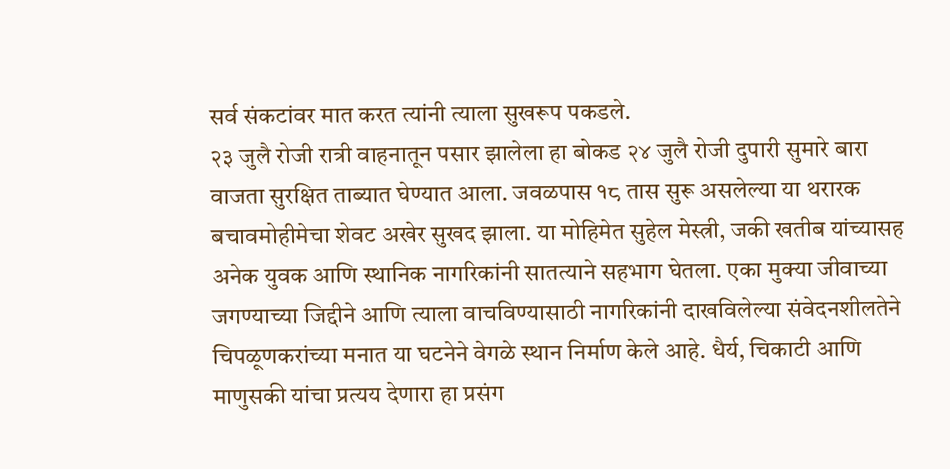सर्व संकटांवर मात करत त्यांनी त्याला सुखरूप पकडले.
२३ जुलै रोजी रात्री वाहनातून पसार झालेला हा बोकड २४ जुलै रोजी दुपारी सुमारे बारा वाजता सुरक्षित ताब्यात घेण्यात आला. जवळपास १८ तास सुरू असलेल्या या थरारक बचावमोहीमेचा शेवट अखेर सुखद झाला. या मोहिमेत सुहेल मेस्त्री, जकी खतीब यांच्यासह अनेक युवक आणि स्थानिक नागरिकांनी सातत्याने सहभाग घेतला. एका मुक्या जीवाच्या जगण्याच्या जिद्दीने आणि त्याला वाचविण्यासाठी नागरिकांनी दाखविलेल्या संवेदनशीलतेने चिपळूणकरांच्या मनात या घटनेने वेगळे स्थान निर्माण केले आहे. धैर्य, चिकाटी आणि माणुसकी यांचा प्रत्यय देणारा हा प्रसंग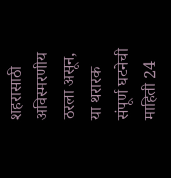शहरासाठी अविस्मरणीय ठरला असून, या थरारक संपूर्ण घटनेची माहिती 24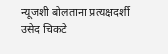न्यूजशी बोलताना प्रत्यक्षदर्शी उसेद चिकटे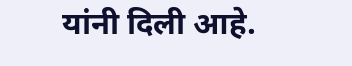यांनी दिली आहे.